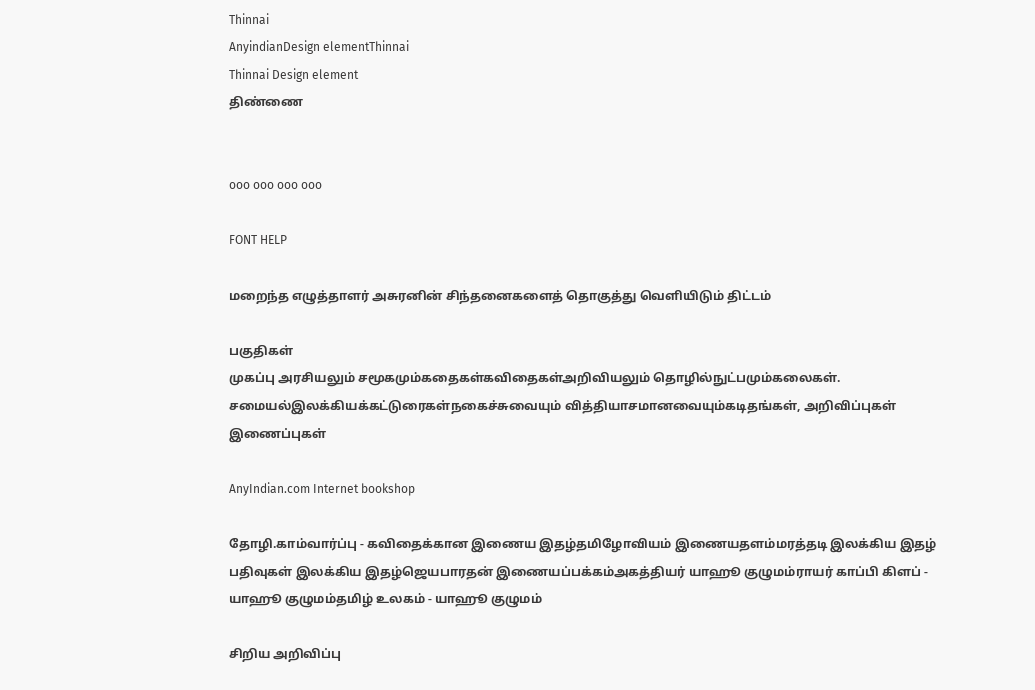Thinnai
AnyindianDesign elementThinnai
Thinnai Design element
திண்ணை


ooo ooo ooo ooo

FONT HELP

மறைந்த எழுத்தாளர் அசுரனின் சிந்தனைகளைத் தொகுத்து வெளியிடும் திட்டம்

பகுதிகள்
முகப்பு அரசியலும் சமூகமும்கதைகள்கவிதைகள்அறிவியலும் தொழில்நுட்பமும்கலைகள். சமையல்இலக்கியக்கட்டுரைகள்நகைச்சுவையும் வித்தியாசமானவையும்கடிதங்கள், அறிவிப்புகள்
இணைப்புகள்

AnyIndian.com Internet bookshop

தோழி.காம்வார்ப்பு - கவிதைக்கான இணைய இதழ்தமிழோவியம் இணையதளம்மரத்தடி இலக்கிய இதழ் பதிவுகள் இலக்கிய இதழ்ஜெயபாரதன் இணையப்பக்கம்அகத்தியர் யாஹூ குழுமம்ராயர் காப்பி கிளப் - யாஹூ குழுமம்தமிழ் உலகம் - யாஹூ குழுமம்

சிறிய அறிவிப்பு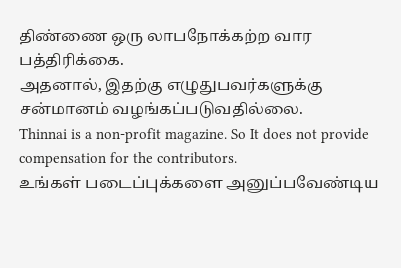திண்ணை ஒரு லாபநோக்கற்ற வார பத்திரிக்கை.
அதனால், இதற்கு எழுதுபவர்களுக்கு சன்மானம் வழங்கப்படுவதில்லை.
Thinnai is a non-profit magazine. So It does not provide compensation for the contributors.
உங்கள் படைப்புக்களை அனுப்பவேண்டிய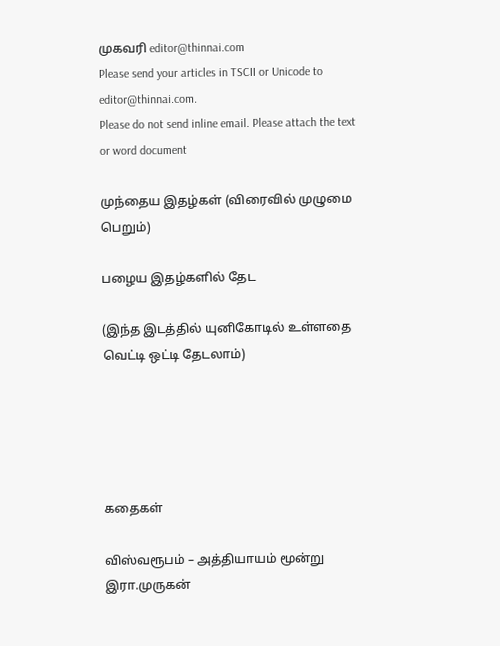முகவரி editor@thinnai.com
Please send your articles in TSCII or Unicode to editor@thinnai.com.
Please do not send inline email. Please attach the text or word document

முந்தைய இதழ்கள் (விரைவில் முழுமை பெறும்)

பழைய இதழ்களில் தேட

(இந்த இடத்தில் யுனிகோடில் உள்ளதை வெட்டி ஒட்டி தேடலாம்)





கதைகள்

விஸ்வரூபம் – அத்தியாயம் மூன்று
இரா.முருகன்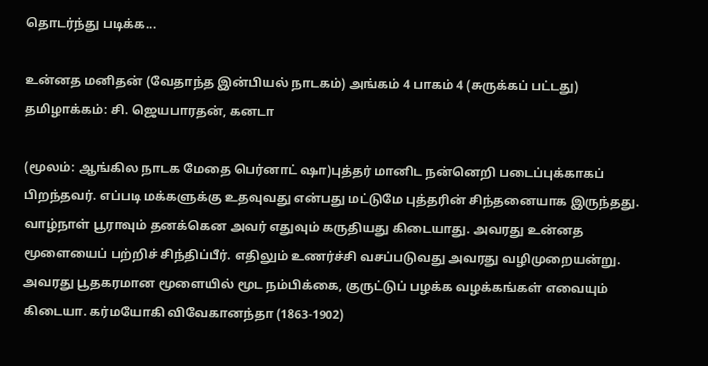தொடர்ந்து படிக்க...

உன்னத மனிதன் (வேதாந்த இன்பியல் நாடகம்) அங்கம் 4 பாகம் 4 (சுருக்கப் பட்டது)
தமிழாக்கம்: சி. ஜெயபாரதன், கனடா

(மூலம்: ஆங்கில நாடக மேதை பெர்னாட் ஷா)புத்தர் மானிட நன்னெறி படைப்புக்காகப் பிறந்தவர். எப்படி மக்களுக்கு உதவுவது என்பது மட்டுமே புத்தரின் சிந்தனையாக இருந்தது. வாழ்நாள் பூராவும் தனக்கென அவர் எதுவும் கருதியது கிடையாது. அவரது உன்னத மூளையைப் பற்றிச் சிந்திப்பீர். எதிலும் உணர்ச்சி வசப்படுவது அவரது வழிமுறையன்று. அவரது பூதகரமான மூளையில் மூட நம்பிக்கை, குருட்டுப் பழக்க வழக்கங்கள் எவையும் கிடையா. கர்மயோகி விவேகானந்தா (1863-1902)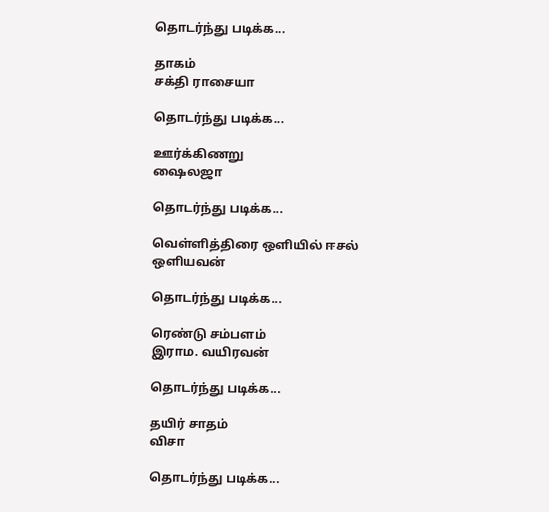தொடர்ந்து படிக்க...

தாகம்
சக்தி ராசையா

தொடர்ந்து படிக்க...

ஊர்க்கிணறு
ஷைலஜா

தொடர்ந்து படிக்க...

வெள்ளித்திரை ஒளியில் ஈசல்
ஒளியவன்

தொடர்ந்து படிக்க...

ரெண்டு சம்பளம்
இராம. வயிரவன்

தொடர்ந்து படிக்க...

தயிர் சாதம்
விசா

தொடர்ந்து படிக்க...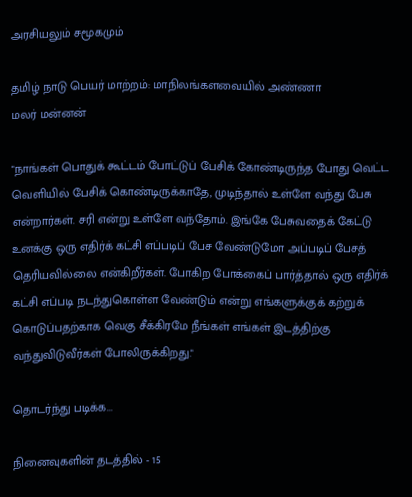அரசியலும் சமூகமும்

தமிழ் நாடு பெயர் மாற்றம்: மாநிலங்களவையில் அண்ணா
மலர் மன்னன்

"நாங்கள் பொதுக் கூட்டம் போட்டுப் பேசிக் கோண்டிருந்த போது வெட்ட வெளியில் பேசிக் கொண்டிருக்காதே, முடிந்தால் உள்ளே வந்து பேசு என்றார்கள். சரி என்று உள்ளே வந்தோம். இங்கே பேசுவதைக் கேட்டு உனக்கு ஒரு எதிர்க் கட்சி எப்படிப் பேச வேண்டுமோ அப்படிப் பேசத் தெரியவில்லை என்கிறீர்கள். போகிற போக்கைப் பார்த்தால் ஒரு எதிர்க் கட்சி எப்படி நடந்துகொள்ள வேண்டும் என்று எங்களுக்குக் கற்றுக் கொடுப்பதற்காக வெகு சீக்கிரமே நீங்கள் எங்கள் இடத்திற்கு வந்துவிடுவீர்கள் போலிருக்கிறது."

தொடர்ந்து படிக்க...

நினைவுகளின் தடத்தில் - 15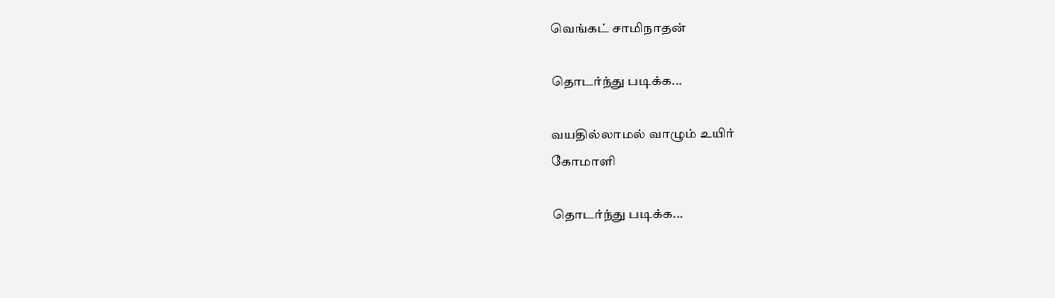வெங்கட் சாமிநாதன்

தொடர்ந்து படிக்க...

வயதில்லாமல் வாழும் உயிர்
கோமாளி

தொடர்ந்து படிக்க...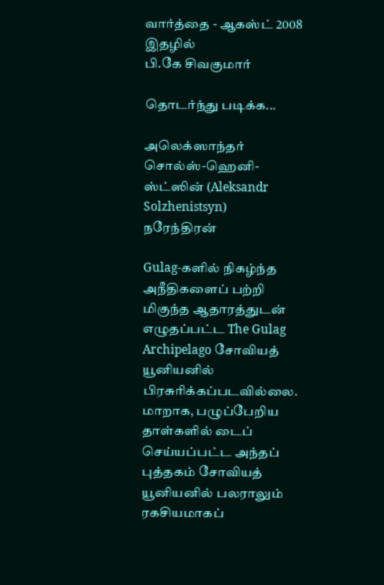வார்த்தை - ஆகஸ்ட் 2008 இதழில்
பி.கே சிவகுமார்

தொடர்ந்து படிக்க...

அலெக்ஸாந்தர் சொல்ஸ்-ஹெனி-ஸ்ட்ஸின் (Aleksandr Solzhenistsyn)
நரேந்திரன்

Gulag-களில் நிகழ்ந்த அநீதிகளைப் பற்றி மிகுந்த ஆதாரத்துடன் எழுதப்பட்ட The Gulag Archipelago சோவியத் யூனியனில் பிரசுரிக்கப்படவில்லை. மாறாக, பழுப்பேறிய தாள்களில் டைப் செய்யப்பட்ட அந்தப் புத்தகம் சோவியத் யூனியனில் பலராலும் ரகசியமாகப்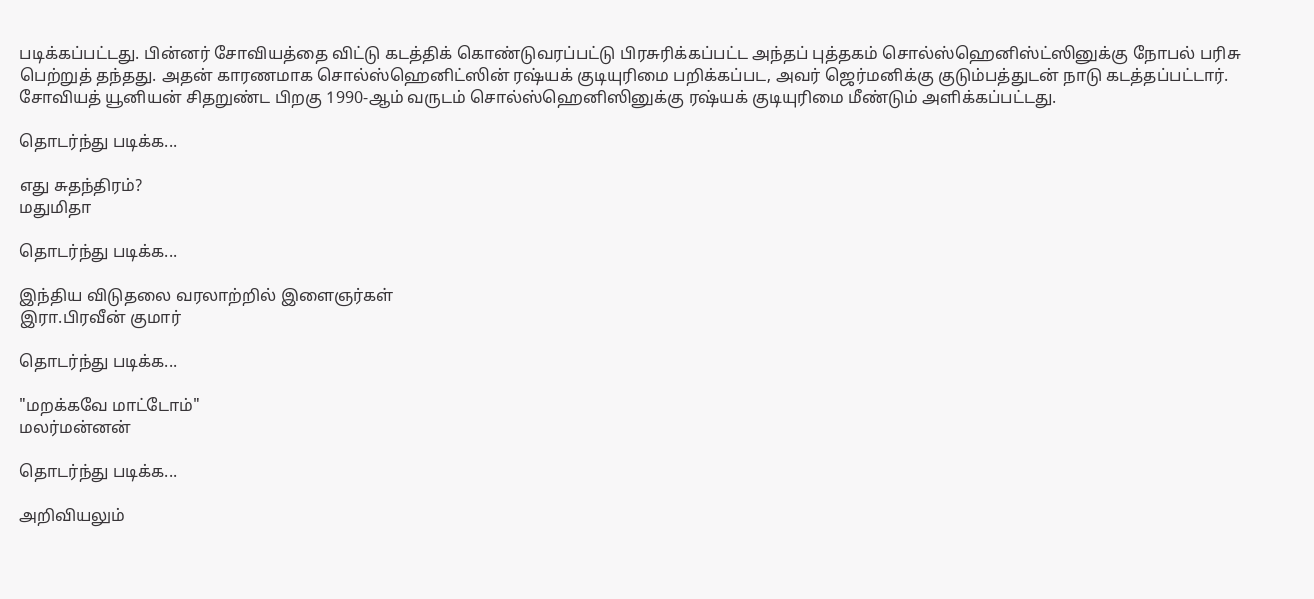படிக்கப்பட்டது. பின்னர் சோவியத்தை விட்டு கடத்திக் கொண்டுவரப்பட்டு பிரசுரிக்கப்பட்ட அந்தப் புத்தகம் சொல்ஸ்ஹெனிஸ்ட்ஸினுக்கு நோபல் பரிசு பெற்றுத் தந்தது. அதன் காரணமாக சொல்ஸ்ஹெனிட்ஸின் ரஷ்யக் குடியுரிமை பறிக்கப்பட, அவர் ஜெர்மனிக்கு குடும்பத்துடன் நாடு கடத்தப்பட்டார். சோவியத் யூனியன் சிதறுண்ட பிறகு 1990-ஆம் வருடம் சொல்ஸ்ஹெனிஸினுக்கு ரஷ்யக் குடியுரிமை மீண்டும் அளிக்கப்பட்டது.

தொடர்ந்து படிக்க...

எது சுதந்திரம்?
மதுமிதா

தொடர்ந்து படிக்க...

இந்திய விடுதலை வரலாற்றில் இளைஞர்கள்
இரா.பிரவீன் குமார்

தொடர்ந்து படிக்க...

"மறக்கவே மாட்டோம்"
மலர்மன்னன்

தொடர்ந்து படிக்க...

அறிவியலும்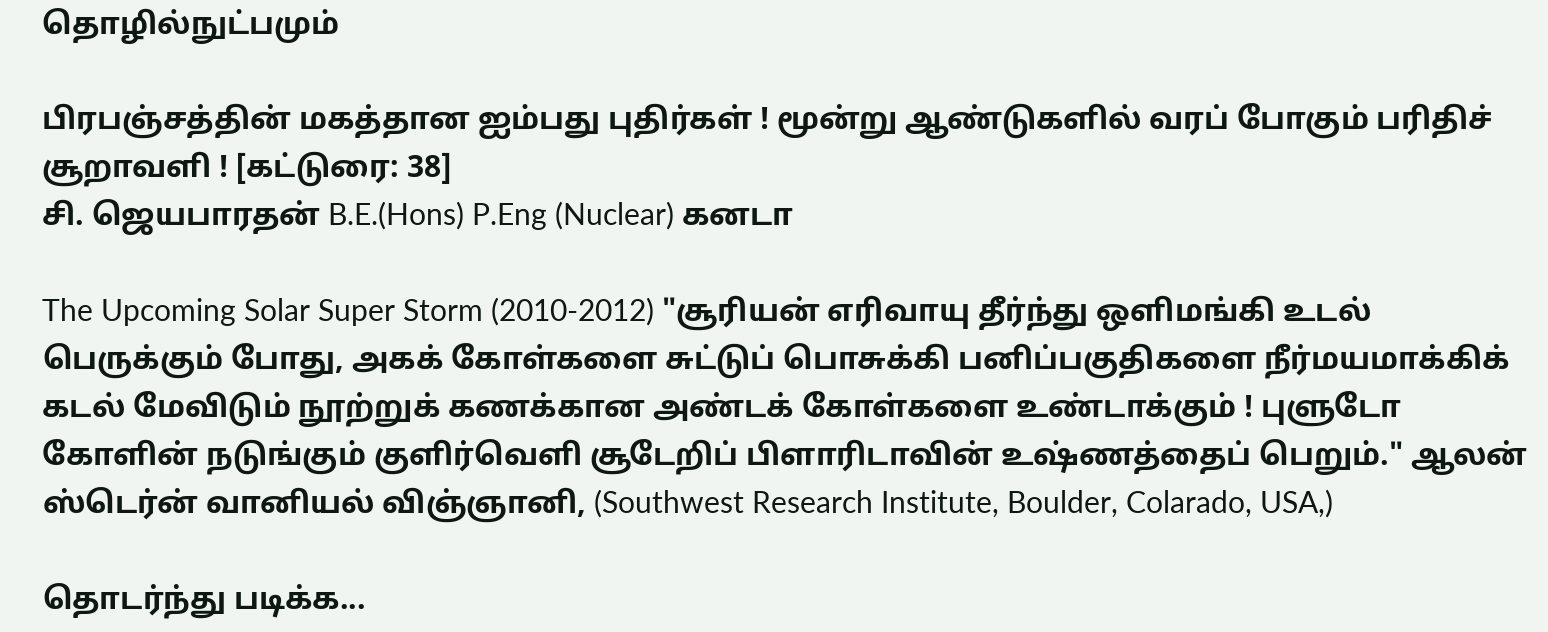தொழில்நுட்பமும்

பிரபஞ்சத்தின் மகத்தான ஐம்பது புதிர்கள் ! மூன்று ஆண்டுகளில் வரப் போகும் பரிதிச் சூறாவளி ! [கட்டுரை: 38]
சி. ஜெயபாரதன் B.E.(Hons) P.Eng (Nuclear) கனடா

The Upcoming Solar Super Storm (2010-2012) "சூரியன் எரிவாயு தீர்ந்து ஒளிமங்கி உடல் பெருக்கும் போது, அகக் கோள்களை சுட்டுப் பொசுக்கி பனிப்பகுதிகளை நீர்மயமாக்கிக் கடல் மேவிடும் நூற்றுக் கணக்கான அண்டக் கோள்களை உண்டாக்கும் ! புளுடோ கோளின் நடுங்கும் குளிர்வெளி சூடேறிப் பிளாரிடாவின் உஷ்ணத்தைப் பெறும்." ஆலன் ஸ்டெர்ன் வானியல் விஞ்ஞானி, (Southwest Research Institute, Boulder, Colarado, USA,)

தொடர்ந்து படிக்க...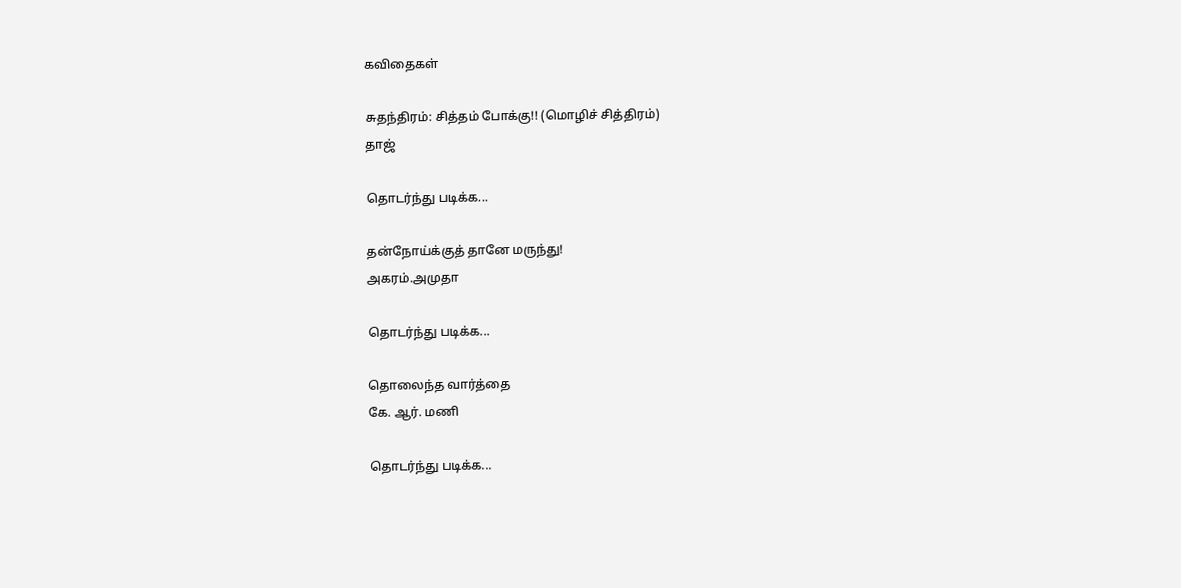கவிதைகள்

சுதந்திரம்: சித்தம் போக்கு!! (மொழிச் சித்திரம்)
தாஜ்

தொடர்ந்து படிக்க...

தன்நோய்க்குத் தானே மருந்து!
அகரம்.அமுதா

தொடர்ந்து படிக்க...

தொலைந்த வார்த்தை
கே. ஆர். மணி

தொடர்ந்து படிக்க...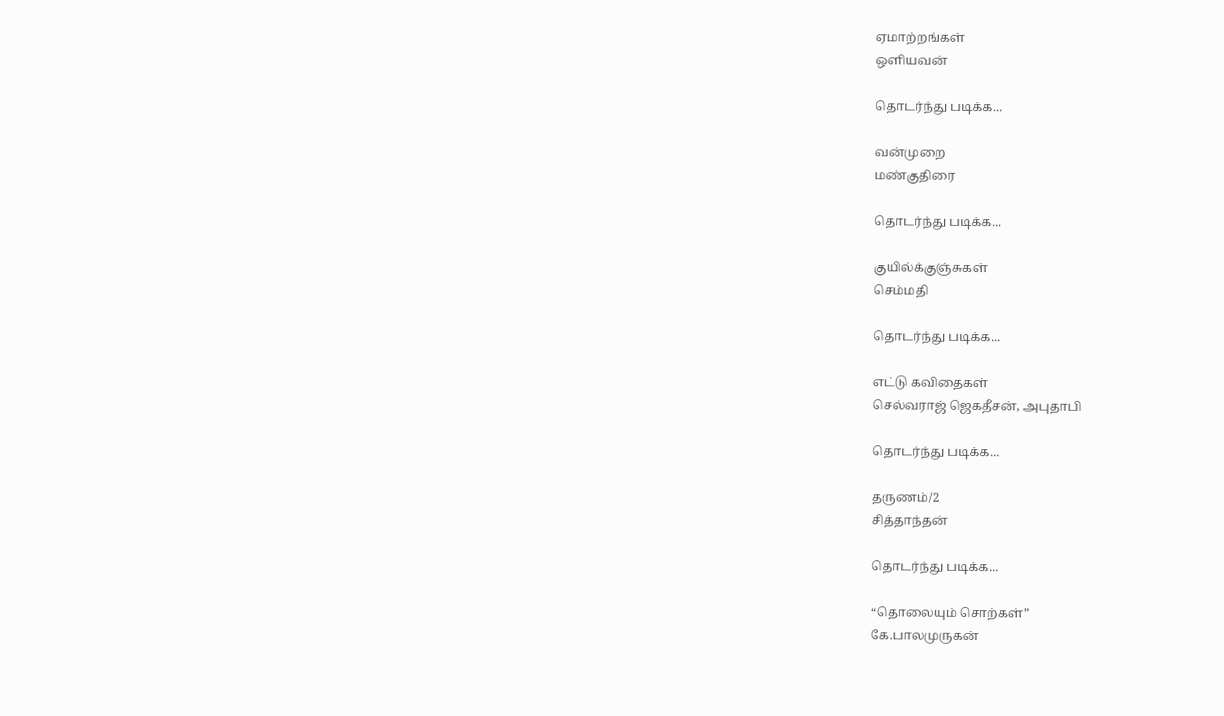ஏமாற்றங்கள்
ஒளியவன்

தொடர்ந்து படிக்க...

வன்முறை
மண்குதிரை

தொடர்ந்து படிக்க...

குயில்க்குஞ்சுகள்
செம்மதி

தொடர்ந்து படிக்க...

எட்டு கவிதைகள்
செல்வராஜ் ஜெகதீசன், அபுதாபி

தொடர்ந்து படிக்க...

தருணம்/2
சித்தாந்தன்

தொடர்ந்து படிக்க...

“தொலையும் சொற்கள்”
கே.பாலமுருகன்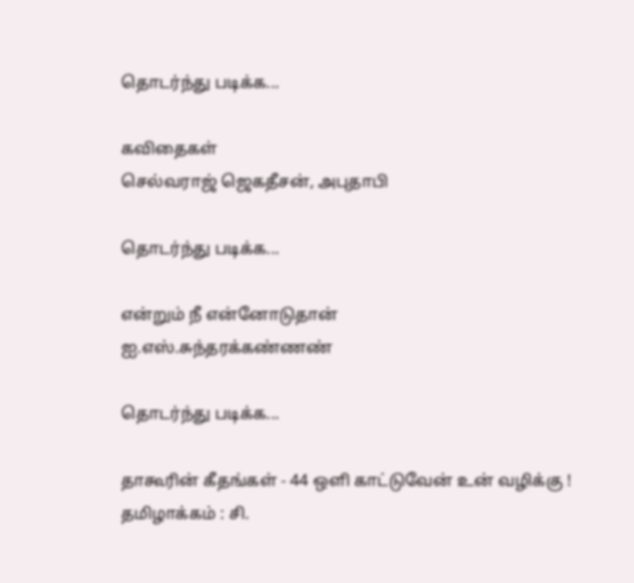தொடர்ந்து படிக்க...

கவிதைகள்
செல்வராஜ் ஜெகதீசன், அபுதாபி

தொடர்ந்து படிக்க...

என்றும் நீ என்னோடுதான்
ஐ.எஸ்.சுந்தரக்கண்ணண்

தொடர்ந்து படிக்க...

தாகூரின் கீதங்கள் - 44 ஒளி காட்டுவேன் உன் வழிக்கு !
தமிழாக்கம் : சி.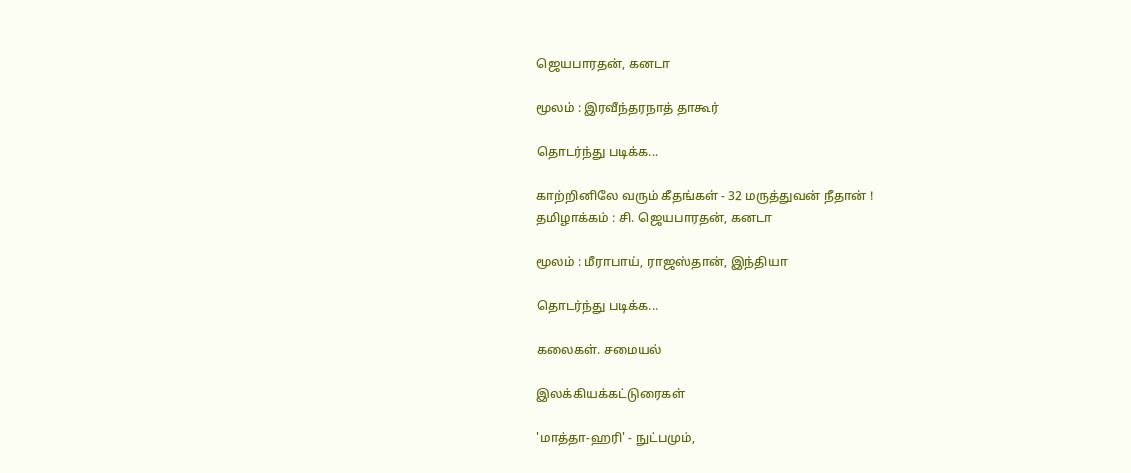ஜெயபாரதன், கனடா

மூலம் : இரவீந்தரநாத் தாகூர்

தொடர்ந்து படிக்க...

காற்றினிலே வரும் கீதங்கள் - 32 மருத்துவன் நீதான் !
தமிழாக்கம் : சி. ஜெயபாரதன், கனடா

மூலம் : மீராபாய், ராஜஸ்தான், இந்தியா

தொடர்ந்து படிக்க...

கலைகள். சமையல்

இலக்கியக்கட்டுரைகள்

'மாத்தா-ஹரி' - நுட்பமும்,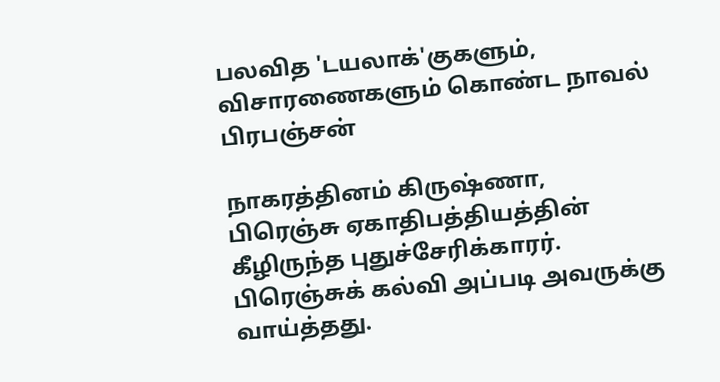பலவித 'டயலாக்'குகளும், விசாரணைகளும் கொண்ட நாவல்
பிரபஞ்சன்

நாகரத்தினம் கிருஷ்ணா, பிரெஞ்சு ஏகாதிபத்தியத்தின் கீழிருந்த புதுச்சேரிக்காரர். பிரெஞ்சுக் கல்வி அப்படி அவருக்கு வாய்த்தது.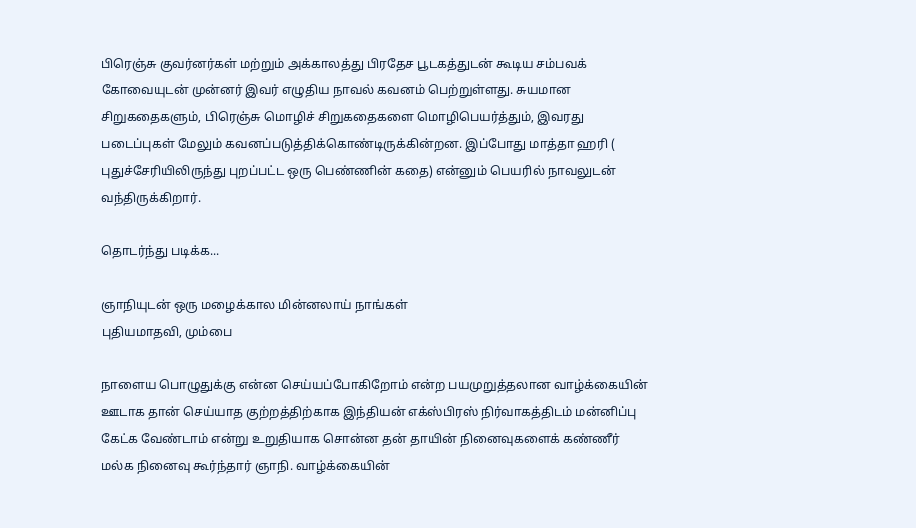பிரெஞ்சு குவர்னர்கள் மற்றும் அக்காலத்து பிரதேச பூடகத்துடன் கூடிய சம்பவக் கோவையுடன் முன்னர் இவர் எழுதிய நாவல் கவனம் பெற்றுள்ளது. சுயமான சிறுகதைகளும், பிரெஞ்சு மொழிச் சிறுகதைகளை மொழிபெயர்த்தும், இவரது படைப்புகள் மேலும் கவனப்படுத்திக்கொண்டிருக்கின்றன. இப்போது மாத்தா ஹரி ( புதுச்சேரியிலிருந்து புறப்பட்ட ஒரு பெண்ணின் கதை) என்னும் பெயரில் நாவலுடன் வந்திருக்கிறார்.

தொடர்ந்து படிக்க...

ஞாநியுடன் ஒரு மழைக்கால மின்னலாய் நாங்கள்
புதியமாதவி, மும்பை

நாளைய பொழுதுக்கு என்ன செய்யப்போகிறோம் என்ற பயமுறுத்தலான வாழ்க்கையின் ஊடாக தான் செய்யாத குற்றத்திற்காக இந்தியன் எக்ஸ்பிரஸ் நிர்வாகத்திடம் மன்னிப்பு கேட்க வேண்டாம் என்று உறுதியாக சொன்ன தன் தாயின் நினைவுகளைக் கண்ணீர் மல்க நினைவு கூர்ந்தார் ஞாநி. வாழ்க்கையின்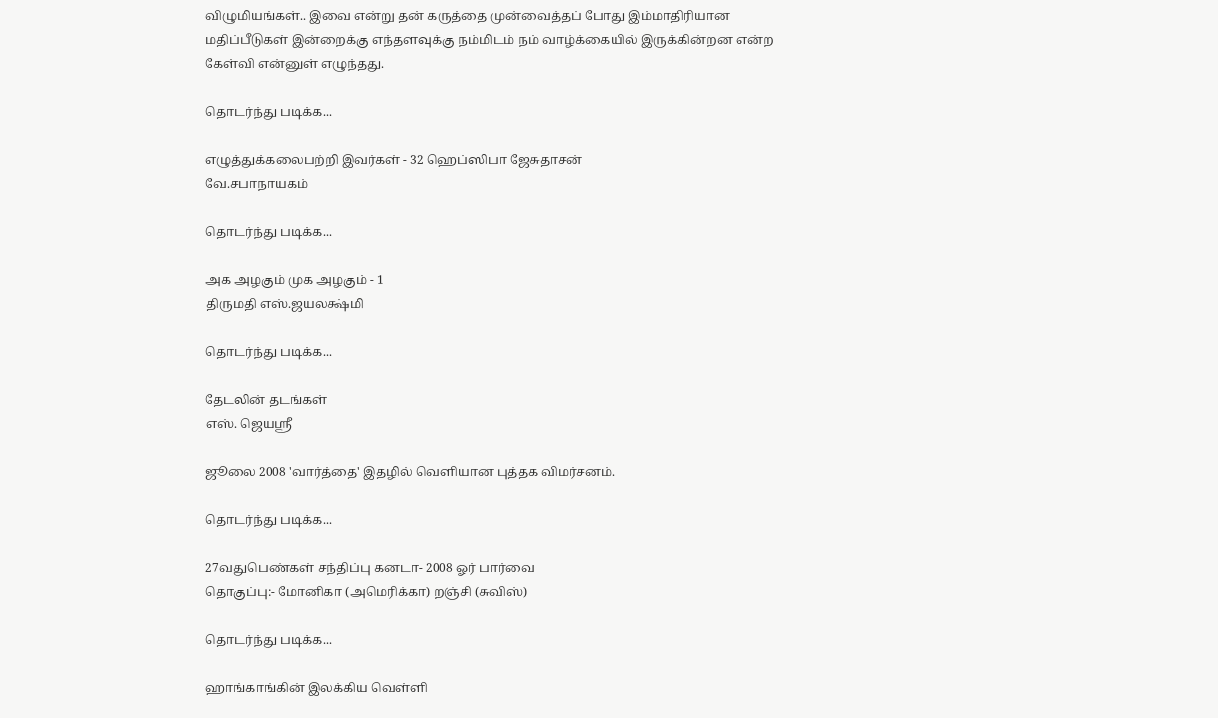விழுமியங்கள்.. இவை என்று தன் கருத்தை முன்வைத்தப் போது இம்மாதிரியான மதிப்பீடுகள் இன்றைக்கு எந்தளவுக்கு நம்மிடம் நம் வாழ்க்கையில் இருக்கின்றன என்ற கேள்வி என்னுள் எழுந்தது.

தொடர்ந்து படிக்க...

எழுத்துக்கலைபற்றி இவர்கள் - 32 ஹெப்ஸிபா ஜேசுதாசன்
வே.சபாநாயகம்

தொடர்ந்து படிக்க...

அக அழகும் முக அழகும் - 1
திருமதி எஸ்.ஜயலக்ஷ்மி

தொடர்ந்து படிக்க...

தேடலின் தடங்கள்
எஸ். ஜெயஸ்ரீ

ஜூலை 2008 'வார்த்தை' இதழில் வெளியான புத்தக விமர்சனம்.

தொடர்ந்து படிக்க...

27வதுபெண்கள் சந்திப்பு கனடா- 2008 ஓர் பார்வை
தொகுப்பு:- மோனிகா (அமெரிக்கா) றஞ்சி (சுவிஸ்)

தொடர்ந்து படிக்க...

ஹாங்காங்கின் இலக்கிய வெள்ளி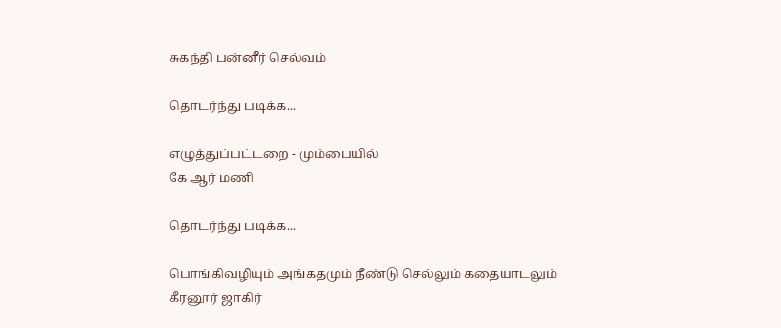சுகந்தி பன்னீர் செல்வம்

தொடர்ந்து படிக்க...

எழுத்துப்பட்டறை - மும்பையில்
கே ஆர் மணி

தொடர்ந்து படிக்க...

பொங்கிவழியும் அங்கதமும் நீண்டு செல்லும் கதையாடலும்
கீரனூர் ஜாகிர்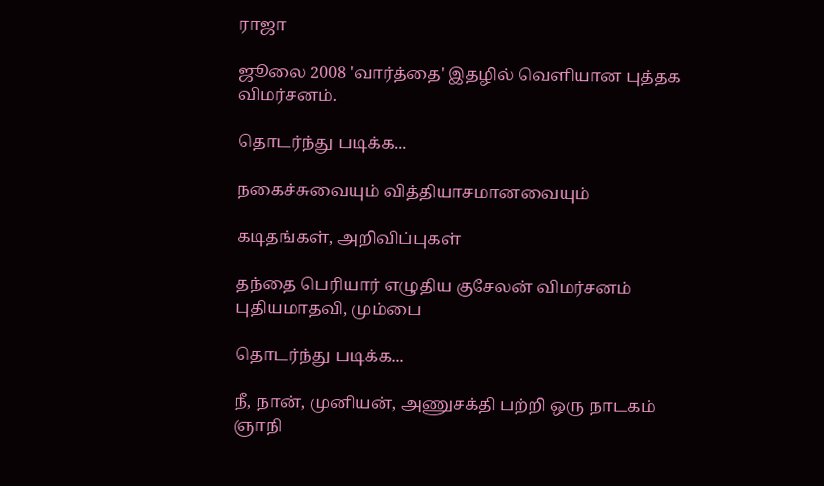ராஜா

ஜூலை 2008 'வார்த்தை' இதழில் வெளியான புத்தக விமர்சனம்.

தொடர்ந்து படிக்க...

நகைச்சுவையும் வித்தியாசமானவையும்

கடிதங்கள், அறிவிப்புகள்

தந்தை பெரியார் எழுதிய குசேலன் விமர்சனம்
புதியமாதவி, மும்பை

தொடர்ந்து படிக்க...

நீ, நான், முனியன், அணுசக்தி பற்றி ஒரு நாடகம்
ஞாநி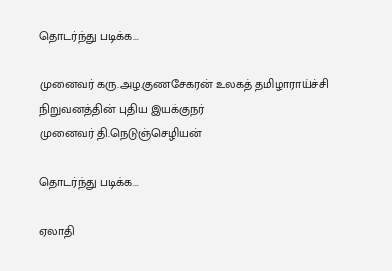தொடர்ந்து படிக்க...

முனைவர் கரு.அழ.குணசேகரன் உலகத் தமிழாராய்ச்சி நிறுவனத்தின் புதிய இயக்குநர்
முனைவர் தி.நெடுஞ்செழியன்

தொடர்ந்து படிக்க...

ஏலாதி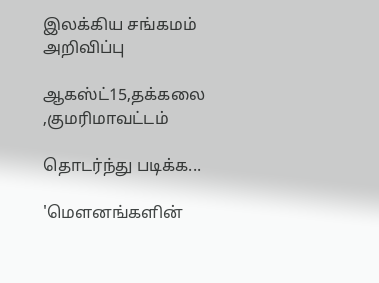இலக்கிய சங்கமம்
அறிவிப்பு

ஆகஸ்ட்15,தக்கலை ,குமரிமாவட்டம்

தொடர்ந்து படிக்க...

'மௌனங்களின்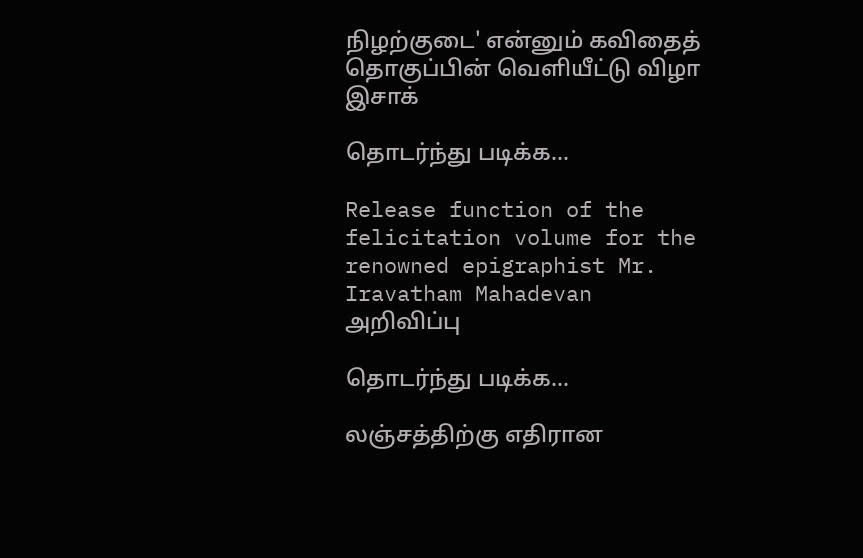நிழற்குடை' என்னும் கவிதைத் தொகுப்பின் வெளியீட்டு விழா
இசாக்

தொடர்ந்து படிக்க...

Release function of the felicitation volume for the renowned epigraphist Mr. Iravatham Mahadevan
அறிவிப்பு

தொடர்ந்து படிக்க...

லஞ்சத்திற்கு எதிரான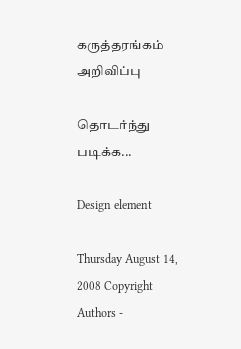கருத்தரங்கம்
அறிவிப்பு

தொடர்ந்து படிக்க...

Design element

Thursday August 14, 2008 Copyright Authors -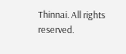Thinnai. All rights reserved.